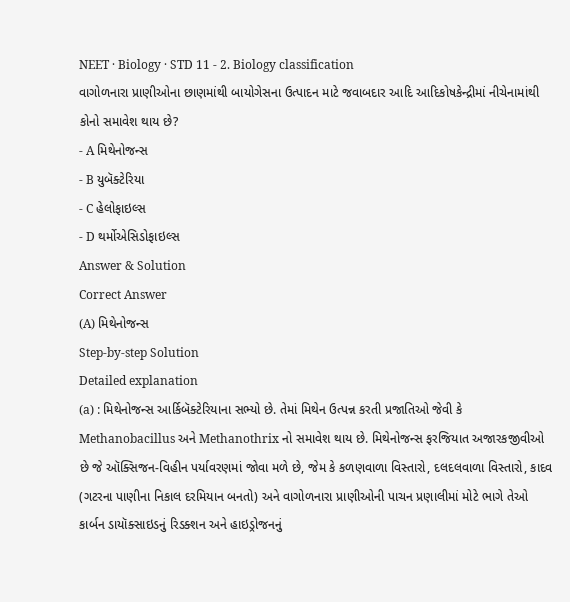NEET · Biology · STD 11 - 2. Biology classification
વાગોળનારા પ્રાણીઓના છાણમાંથી બાયોગેસના ઉત્પાદન માટે જવાબદાર આદિ આદિકોષકેન્દ્રીમાં નીચેનામાંથી કોનો સમાવેશ થાય છે?
- A મિથેનોજન્સ
- B યુબૅક્ટેરિયા
- C હેલોફાઇલ્સ
- D થર્મોએસિડોફાઇલ્સ
Answer & Solution
Correct Answer
(A) મિથેનોજન્સ
Step-by-step Solution
Detailed explanation
(a) : મિથેનોજન્સ આર્કિબૅક્ટેરિયાના સભ્યો છે. તેમાં મિથેન ઉત્પન્ન કરતી પ્રજાતિઓ જેવી કે Methanobacillus અને Methanothrix નો સમાવેશ થાય છે. મિથેનોજન્સ ફરજિયાત અજારકજીવીઓ છે જે ઑક્સિજન-વિહીન પર્યાવરણમાં જોવા મળે છે, જેમ કે કળણવાળા વિસ્તારો, દલદલવાળા વિસ્તારો, કાદવ (ગટરના પાણીના નિકાલ દરમિયાન બનતો) અને વાગોળનારા પ્રાણીઓની પાચન પ્રણાલીમાં મોટે ભાગે તેઓ કાર્બન ડાયૉક્સાઇડનું રિડક્શન અને હાઇડ્રોજનનું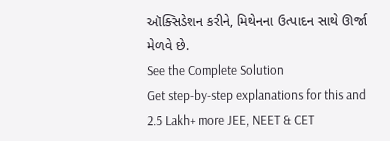ઑક્સિડેશન કરીને, મિથેનના ઉત્પાદન સાથે ઊર્જા મેળવે છે.
See the Complete Solution
Get step-by-step explanations for this and 2.5 Lakh+ more JEE, NEET & CET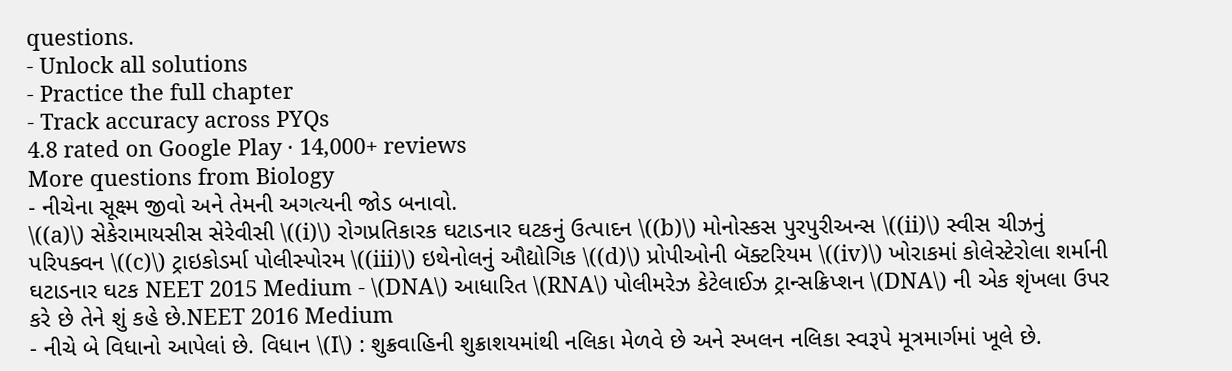questions.
- Unlock all solutions
- Practice the full chapter
- Track accuracy across PYQs
4.8 rated on Google Play · 14,000+ reviews
More questions from Biology
- નીચેના સૂક્ષ્મ જીવો અને તેમની અગત્યની જોડ બનાવો.
\((a)\) સેકેરામાયસીસ સેરેવીસી \((i)\) રોગપ્રતિકારક ઘટાડનાર ઘટકનું ઉત્પાદન \((b)\) મોનોસ્કસ પુરપુરીઅન્સ \((ii)\) સ્વીસ ચીઝનું પરિપક્વન \((c)\) ટ્રાઇકોડર્મા પોલીસ્પોરમ \((iii)\) ઇથેનોલનું ઔદ્યોગિક \((d)\) પ્રોપીઓની બૅક્ટરિયમ \((iv)\) ખોરાકમાં કોલેસ્ટેરોલા શર્માની ઘટાડનાર ઘટક NEET 2015 Medium - \(DNA\) આધારિત \(RNA\) પોલીમરેઝ કેટેલાઈઝ ટ્રાન્સક્રિપ્શન \(DNA\) ની એક શૃંખલા ઉપર કરે છે તેને શું કહે છે.NEET 2016 Medium
- નીચે બે વિધાનો આપેલાં છે. વિધાન \(I\) : શુક્રવાહિની શુક્રાશયમાંથી નલિકા મેળવે છે અને સ્ખલન નલિકા સ્વરૂપે મૂત્રમાર્ગમાં ખૂલે છે.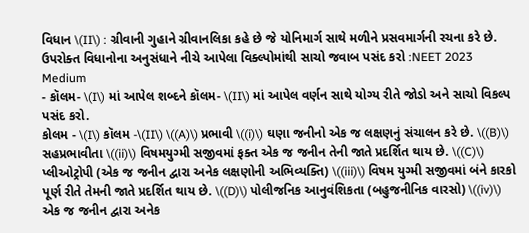વિધાન \(II\) : ગ્રીવાની ગુહાને ગ્રીવાનલિકા કહે છે જે યોનિમાર્ગ સાથે મળીને પ્રસવમાર્ગની રચના કરે છે. ઉપરોક્ત વિધાનોના અનુસંધાને નીચે આપેલા વિક્લ્પોમાંથી સાચો જવાબ પસંદ કરો :NEET 2023 Medium
- કૉલમ- \(I\) માં આપેલ શબ્દને કૉલમ- \(II\) માં આપેલ વર્ણન સાથે યોગ્ય રીતે જોડો અને સાચો વિકલ્પ પસંદ કરો.
કોલમ - \(I\) કૉલમ -\(II\) \((A)\) પ્રભાવી \((i)\) ઘણા જનીનો એક જ લક્ષણનું સંચાલન કરે છે. \((B)\) સહપ્રભાવીતા \((ii)\) વિષમયુગ્મી સજીવમાં ફક્ત એક જ જનીન તેની જાતે પ્રદર્શિત થાય છે. \((C)\) પ્લીઓટ્રોપી (એક જ જનીન દ્વારા અનેક લક્ષણોની અભિવ્યક્તિ) \((iii)\) વિષમ યુગ્મી સજીવમાં બંને કારકો પૂર્ણ રીતે તેમની જાતે પ્રદર્શિત થાય છે. \((D)\) પોલીજનિક આનુવંશિકતા (બહુજનીનિક વારસો) \((iv)\) એક જ જનીન દ્વારા અનેક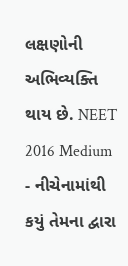લક્ષણોની અભિવ્યક્તિ થાય છે. NEET 2016 Medium - નીચેનામાંથી કયું તેમના દ્વારા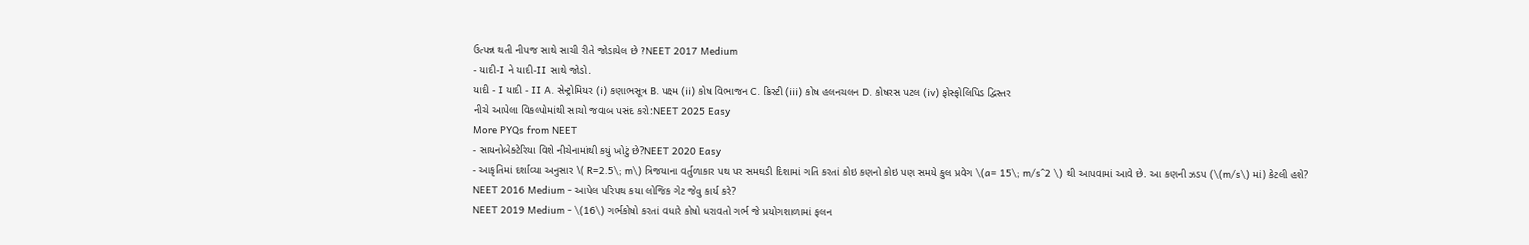ઉત્પન્ન થતી નીપજ સાથે સાચી રીતે જોડાયેલ છે ?NEET 2017 Medium
- યાદી-I ને યાદી-II સાથે જોડો.
યાદી - I યાદી - II A. સેન્ટ્રોમિયર (i) કણાભસૂત્ર B. પક્ષ્મ (ii) કોષ વિભાજન C. ક્રિસ્ટી (iii) કોષ હલનચલન D. કોષરસ પટલ (iv) ફોસ્ફોલિપિડ દ્વિસ્તર
નીચે આપેલા વિકલ્પોમાંથી સાચો જવાબ પસંદ કરો:NEET 2025 Easy
More PYQs from NEET
- સાયનોબેક્ટેરિયા વિશે નીચેનામાંથી કયું ખોટું છે?NEET 2020 Easy
- આકૃતિમાં દર્શાવ્યા અનુસાર \( R=2.5\; m\) ત્રિજયાના વર્તુળાકાર પથ પર સમઘડી દિશામાં ગતિ કરતાં કોઇ કણનો કોઇ પણ સમયે કુલ પ્રવેગ \(a= 15\; m/s^2 \) થી આપવામાં આવે છે. આ કણની ઝડપ (\(m/s\) માં) કેટલી હશે?
NEET 2016 Medium - આપેલ પરિપથ કયા લોજિક ગેટ જેવુ કાર્ય કરે?
NEET 2019 Medium - \(16\) ગર્ભકોષો કરતાં વધારે કોષો ધરાવતો ગર્ભ જે પ્રયોગશાળામાં ફલન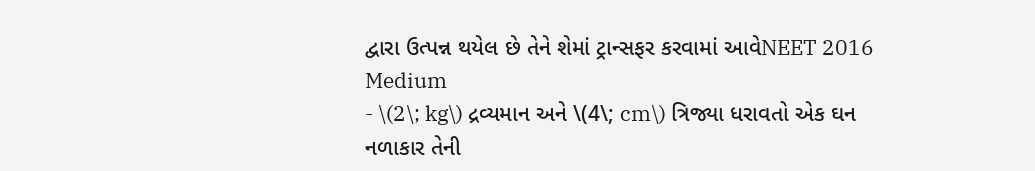દ્વારા ઉત્પન્ન થયેલ છે તેને શેમાં ટ્રાન્સફર કરવામાં આવેNEET 2016 Medium
- \(2\; kg\) દ્રવ્યમાન અને \(4\; cm\) ત્રિજ્યા ધરાવતો એક ઘન નળાકાર તેની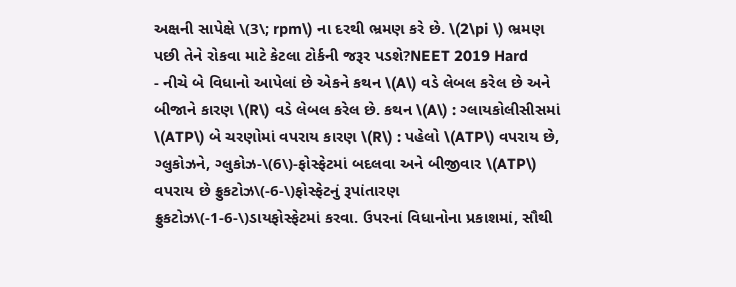અક્ષની સાપેક્ષે \(3\; rpm\) ના દરથી ભ્રમણ કરે છે. \(2\pi \) ભ્રમણ પછી તેને રોકવા માટે કેટલા ટોર્કની જરૂર પડશે?NEET 2019 Hard
- નીચે બે વિધાનો આપેલાં છે એકને કથન \(A\) વડે લેબલ કરેલ છે અને બીજાને કારણ \(R\) વડે લેબલ કરેલ છે. કથન \(A\) : ગ્લાયકોલીસીસમાં \(ATP\) બે ચરણોમાં વપરાય કારણ \(R\) : પહેલો \(ATP\) વપરાય છે, ગ્લુકોઝને, ગ્લુકોઝ-\(6\)-ફોસ્ફેટમાં બદલવા અને બીજીવાર \(ATP\) વપરાય છે ફ્રુકટોઝ\(-6-\)ફોસ્ફેટનું રૂપાંતારણ ફ્રુકટોઝ\(-1-6-\)ડાયફોસ્ફેટમાં કરવા. ઉપરનાં વિધાનોના પ્રકાશમાં, સૌથી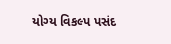યોગ્ય વિકલ્પ પસંદ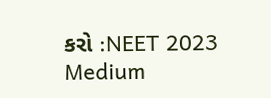કરો :NEET 2023 Medium